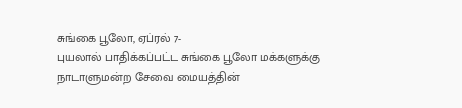சுங்கை பூலோ, ஏப்ரல் 7-
புயலால் பாதிக்கப்பட்ட சுங்கை பூலோ மக்களுக்கு நாடாளுமன்ற சேவை மையத்தின்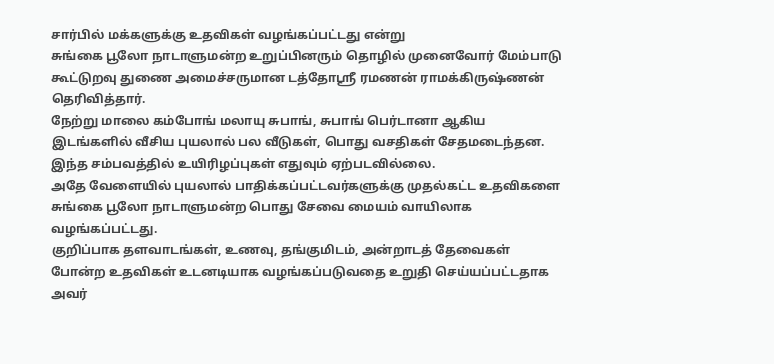சார்பில் மக்களுக்கு உதவிகள் வழங்கப்பட்டது என்று
சுங்கை பூலோ நாடாளுமன்ற உறுப்பினரும் தொழில் முனைவோர் மேம்பாடு கூட்டுறவு துணை அமைச்சருமான டத்தோஸ்ரீ ரமணன் ராமக்கிருஷ்ணன் தெரிவித்தார்.
நேற்று மாலை கம்போங் மலாயு சுபாங், சுபாங் பெர்டானா ஆகிய இடங்களில் வீசிய புயலால் பல வீடுகள், பொது வசதிகள் சேதமடைந்தன.
இந்த சம்பவத்தில் உயிரிழப்புகள் எதுவும் ஏற்படவில்லை.
அதே வேளையில் புயலால் பாதிக்கப்பட்டவர்களுக்கு முதல்கட்ட உதவிகளை சுங்கை பூலோ நாடாளுமன்ற பொது சேவை மையம் வாயிலாக வழங்கப்பட்டது.
குறிப்பாக தளவாடங்கள், உணவு, தங்குமிடம், அன்றாடத் தேவைகள் போன்ற உதவிகள் உடனடியாக வழங்கப்படுவதை உறுதி செய்யப்பட்டதாக அவர்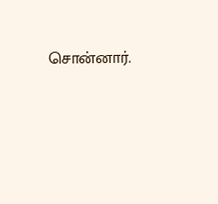சொன்னார்.